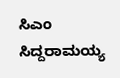ಸಿಎಂ ಸಿದ್ದರಾಮಯ್ಯ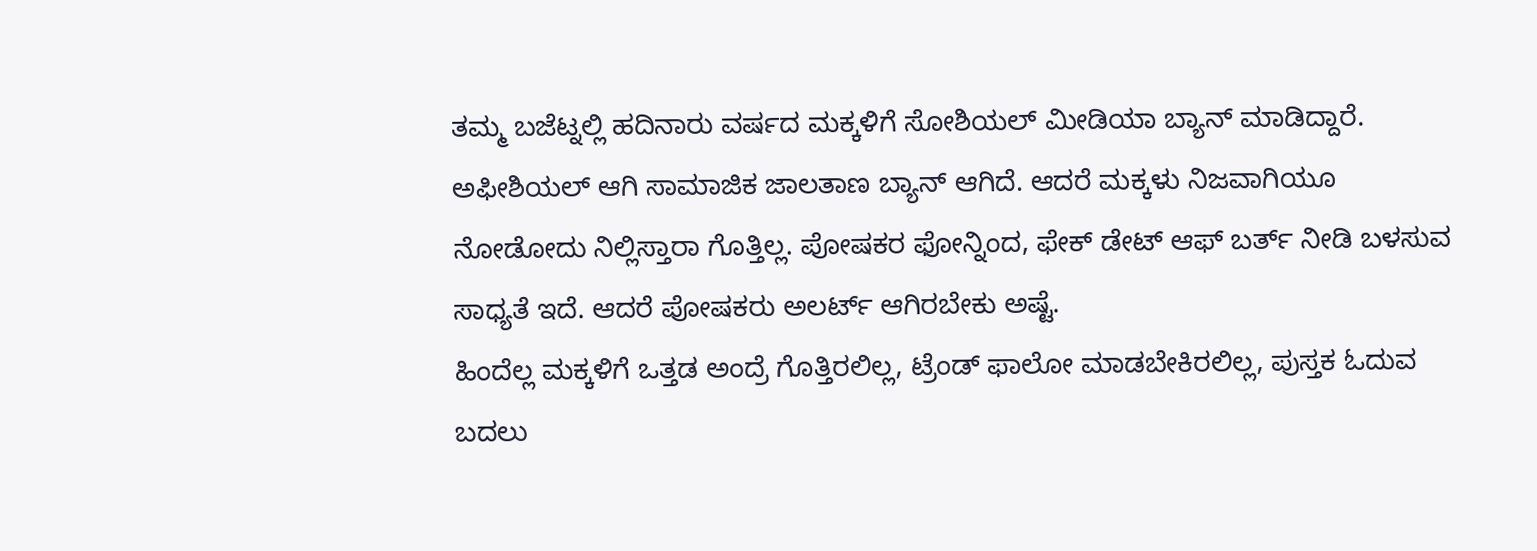ತಮ್ಮ ಬಜೆಟ್ನಲ್ಲಿ ಹದಿನಾರು ವರ್ಷದ ಮಕ್ಕಳಿಗೆ ಸೋಶಿಯಲ್ ಮೀಡಿಯಾ ಬ್ಯಾನ್ ಮಾಡಿದ್ದಾರೆ. ಅಫೀಶಿಯಲ್ ಆಗಿ ಸಾಮಾಜಿಕ ಜಾಲತಾಣ ಬ್ಯಾನ್ ಆಗಿದೆ. ಆದರೆ ಮಕ್ಕಳು ನಿಜವಾಗಿಯೂ ನೋಡೋದು ನಿಲ್ಲಿಸ್ತಾರಾ ಗೊತ್ತಿಲ್ಲ. ಪೋಷಕರ ಫೋನ್ನಿಂದ, ಫೇಕ್ ಡೇಟ್ ಆಫ್ ಬರ್ತ್ ನೀಡಿ ಬಳಸುವ ಸಾಧ್ಯತೆ ಇದೆ. ಆದರೆ ಪೋಷಕರು ಅಲರ್ಟ್ ಆಗಿರಬೇಕು ಅಷ್ಟೆ.
ಹಿಂದೆಲ್ಲ ಮಕ್ಕಳಿಗೆ ಒತ್ತಡ ಅಂದ್ರೆ ಗೊತ್ತಿರಲಿಲ್ಲ, ಟ್ರೆಂಡ್ ಫಾಲೋ ಮಾಡಬೇಕಿರಲಿಲ್ಲ, ಪುಸ್ತಕ ಓದುವ ಬದಲು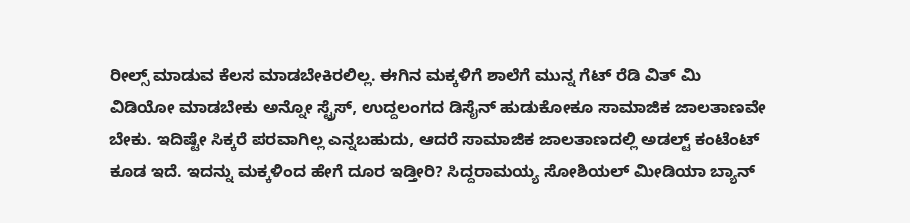ರೀಲ್ಸ್ ಮಾಡುವ ಕೆಲಸ ಮಾಡಬೇಕಿರಲಿಲ್ಲ. ಈಗಿನ ಮಕ್ಕಳಿಗೆ ಶಾಲೆಗೆ ಮುನ್ನ ಗೆಟ್ ರೆಡಿ ವಿತ್ ಮಿ ವಿಡಿಯೋ ಮಾಡಬೇಕು ಅನ್ನೋ ಸ್ಟ್ರೆಸ್, ಉದ್ದಲಂಗದ ಡಿಸೈನ್ ಹುಡುಕೋಕೂ ಸಾಮಾಜಿಕ ಜಾಲತಾಣವೇ ಬೇಕು. ಇದಿಷ್ಟೇ ಸಿಕ್ಕರೆ ಪರವಾಗಿಲ್ಲ ಎನ್ನಬಹುದು, ಆದರೆ ಸಾಮಾಜಿಕ ಜಾಲತಾಣದಲ್ಲಿ ಅಡಲ್ಟ್ ಕಂಟೆಂಟ್ ಕೂಡ ಇದೆ. ಇದನ್ನು ಮಕ್ಕಳಿಂದ ಹೇಗೆ ದೂರ ಇಡ್ತೀರಿ? ಸಿದ್ದರಾಮಯ್ಯ ಸೋಶಿಯಲ್ ಮೀಡಿಯಾ ಬ್ಯಾನ್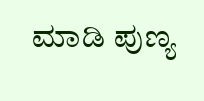ಮಾಡಿ ಪುಣ್ಯ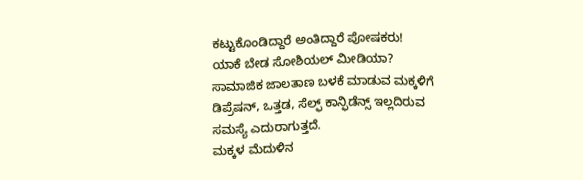ಕಟ್ಟುಕೊಂಡಿದ್ದಾರೆ ಅಂತಿದ್ದಾರೆ ಪೋಷಕರು!
ಯಾಕೆ ಬೇಡ ಸೋಶಿಯಲ್ ಮೀಡಿಯಾ?
ಸಾಮಾಜಿಕ ಜಾಲತಾಣ ಬಳಕೆ ಮಾಡುವ ಮಕ್ಕಳಿಗೆ ಡಿಪ್ರೆಷನ್, ಒತ್ತಡ, ಸೆಲ್ಫ್ ಕಾನ್ಫಿಡೆನ್ಸ್ ಇಲ್ಲದಿರುವ ಸಮಸ್ಯೆ ಎದುರಾಗುತ್ತದೆ.
ಮಕ್ಕಳ ಮೆದುಳಿನ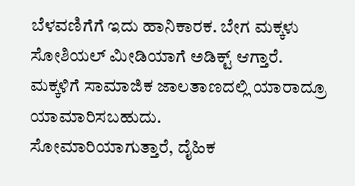ಬೆಳವಣಿಗೆಗೆ ಇದು ಹಾನಿಕಾರಕ. ಬೇಗ ಮಕ್ಕಳು ಸೋಶಿಯಲ್ ಮೀಡಿಯಾಗೆ ಅಡಿಕ್ಟ್ ಆಗ್ತಾರೆ.
ಮಕ್ಕಳಿಗೆ ಸಾಮಾಜಿಕ ಜಾಲತಾಣದಲ್ಲಿ ಯಾರಾದ್ರೂ ಯಾಮಾರಿಸಬಹುದು.
ಸೋಮಾರಿಯಾಗುತ್ತಾರೆ, ದೈಹಿಕ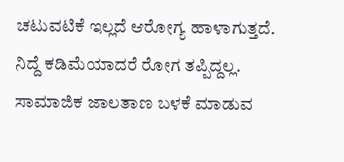ಚಟುವಟಿಕೆ ಇಲ್ಲದೆ ಆರೋಗ್ಯ ಹಾಳಾಗುತ್ತದೆ. ನಿದ್ದೆ ಕಡಿಮೆಯಾದರೆ ರೋಗ ತಪ್ಪಿದ್ದಲ್ಲ.
ಸಾಮಾಜಿಕ ಜಾಲತಾಣ ಬಳಕೆ ಮಾಡುವ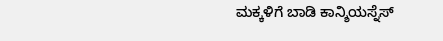ಮಕ್ಕಳಿಗೆ ಬಾಡಿ ಕಾನ್ಶಿಯಸ್ನೆಸ್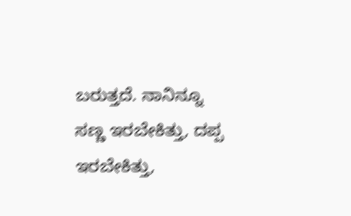ಬರುತ್ತದೆ. ನಾನಿನ್ನೂ ಸಣ್ಣ ಇರಬೇಕಿತ್ತು, ದಪ್ಪ ಇರಬೇಕಿತ್ತು,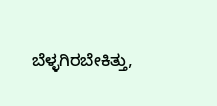ಬೆಳ್ಳಗಿರಬೇಕಿತ್ತು,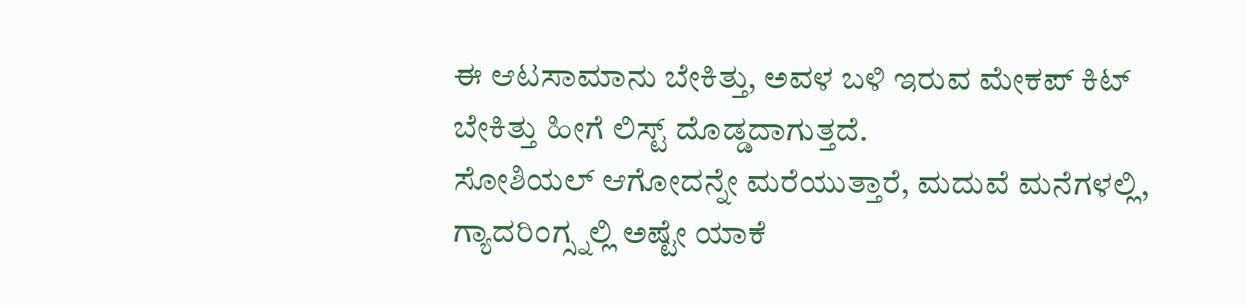ಈ ಆಟಸಾಮಾನು ಬೇಕಿತ್ತು, ಅವಳ ಬಳಿ ಇರುವ ಮೇಕಪ್ ಕಿಟ್ ಬೇಕಿತ್ತು ಹೀಗೆ ಲಿಸ್ಟ್ ದೊಡ್ಡದಾಗುತ್ತದೆ.
ಸೋಶಿಯಲ್ ಆಗೋದನ್ನೇ ಮರೆಯುತ್ತಾರೆ, ಮದುವೆ ಮನೆಗಳಲ್ಲಿ, ಗ್ಯಾದರಿಂಗ್ಸ್ನಲ್ಲಿ ಅಷ್ಟೇ ಯಾಕೆ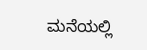ಮನೆಯಲ್ಲಿ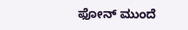ಫೋನ್ ಮುಂದೆ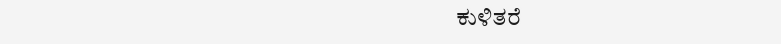ಕುಳಿತರೆ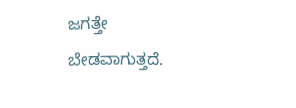ಜಗತ್ತೇ ಬೇಡವಾಗುತ್ತದೆ.